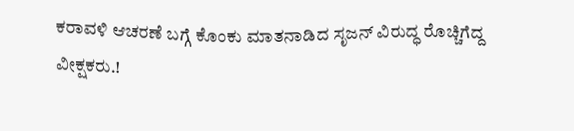ಕರಾವಳಿ ಆಚರಣೆ ಬಗ್ಗೆ ಕೊಂಕು ಮಾತನಾಡಿದ ಸೃಜನ್ ವಿರುದ್ಧ ರೊಚ್ಚಿಗೆದ್ದ ವೀಕ್ಷಕರು.!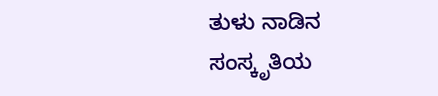ತುಳು ನಾಡಿನ ಸಂಸ್ಕೃತಿಯ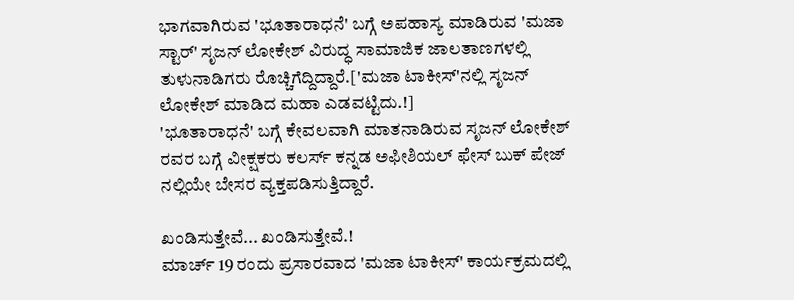ಭಾಗವಾಗಿರುವ 'ಭೂತಾರಾಧನೆ' ಬಗ್ಗೆ ಅಪಹಾಸ್ಯ ಮಾಡಿರುವ 'ಮಜಾ ಸ್ಟಾರ್' ಸೃಜನ್ ಲೋಕೇಶ್ ವಿರುದ್ಧ ಸಾಮಾಜಿಕ ಜಾಲತಾಣಗಳಲ್ಲಿ ತುಳುನಾಡಿಗರು ರೊಚ್ಚಿಗೆದ್ದಿದ್ದಾರೆ.['ಮಜಾ ಟಾಕೀಸ್'ನಲ್ಲಿ ಸೃಜನ್ ಲೋಕೇಶ್ ಮಾಡಿದ ಮಹಾ ಎಡವಟ್ಟಿದು.!]
'ಭೂತಾರಾಧನೆ' ಬಗ್ಗೆ ಕೇವಲವಾಗಿ ಮಾತನಾಡಿರುವ ಸೃಜನ್ ಲೋಕೇಶ್ ರವರ ಬಗ್ಗೆ ವೀಕ್ಷಕರು ಕಲರ್ಸ್ ಕನ್ನಡ ಅಫೀಶಿಯಲ್ ಫೇಸ್ ಬುಕ್ ಪೇಜ್ ನಲ್ಲಿಯೇ ಬೇಸರ ವ್ಯಕ್ತಪಡಿಸುತ್ತಿದ್ದಾರೆ.

ಖಂಡಿಸುತ್ತೇವೆ... ಖಂಡಿಸುತ್ತೇವೆ.!
ಮಾರ್ಚ್ 19 ರಂದು ಪ್ರಸಾರವಾದ 'ಮಜಾ ಟಾಕೀಸ್' ಕಾರ್ಯಕ್ರಮದಲ್ಲಿ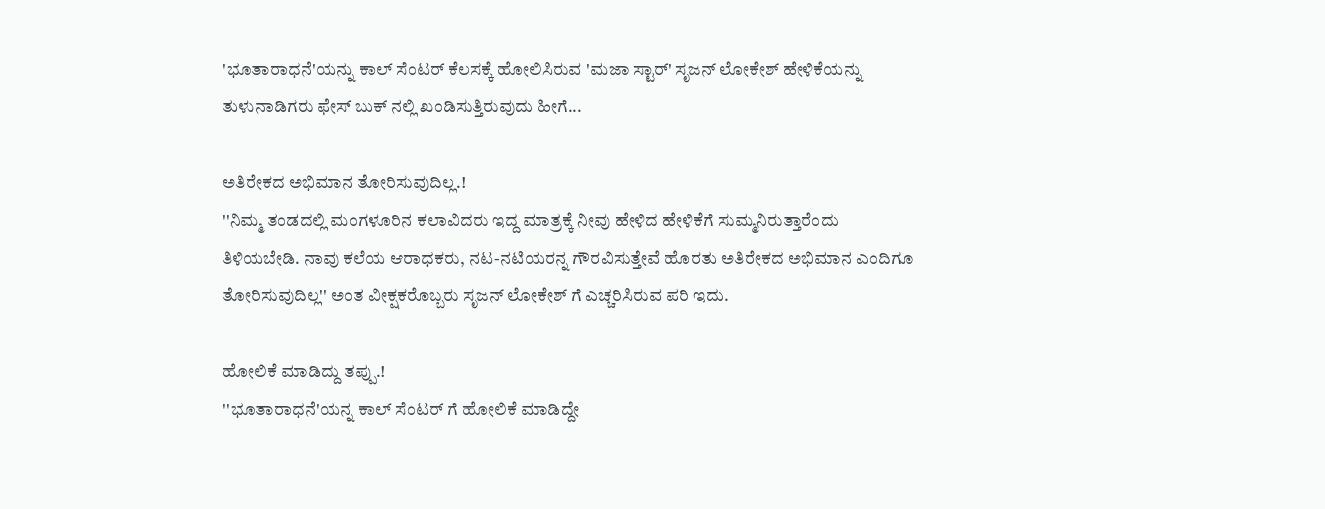'ಭೂತಾರಾಧನೆ'ಯನ್ನು ಕಾಲ್ ಸೆಂಟರ್ ಕೆಲಸಕ್ಕೆ ಹೋಲಿಸಿರುವ 'ಮಜಾ ಸ್ಟಾರ್' ಸೃಜನ್ ಲೋಕೇಶ್ ಹೇಳಿಕೆಯನ್ನು ತುಳುನಾಡಿಗರು ಫೇಸ್ ಬುಕ್ ನಲ್ಲಿ ಖಂಡಿಸುತ್ತಿರುವುದು ಹೀಗೆ...

ಅತಿರೇಕದ ಅಭಿಮಾನ ತೋರಿಸುವುದಿಲ್ಲ.!
''ನಿಮ್ಮ ತಂಡದಲ್ಲಿ ಮಂಗಳೂರಿನ ಕಲಾವಿದರು ಇದ್ದ ಮಾತ್ರಕ್ಕೆ ನೀವು ಹೇಳಿದ ಹೇಳಿಕೆಗೆ ಸುಮ್ಮನಿರುತ್ತಾರೆಂದು ತಿಳಿಯಬೇಡಿ. ನಾವು ಕಲೆಯ ಆರಾಧಕರು, ನಟ-ನಟಿಯರನ್ನ ಗೌರವಿಸುತ್ತೇವೆ ಹೊರತು ಅತಿರೇಕದ ಅಭಿಮಾನ ಎಂದಿಗೂ ತೋರಿಸುವುದಿಲ್ಲ'' ಅಂತ ವೀಕ್ಷಕರೊಬ್ಬರು ಸೃಜನ್ ಲೋಕೇಶ್ ಗೆ ಎಚ್ಚರಿಸಿರುವ ಪರಿ ಇದು.

ಹೋಲಿಕೆ ಮಾಡಿದ್ದು ತಪ್ಪು.!
''ಭೂತಾರಾಧನೆ'ಯನ್ನ ಕಾಲ್ ಸೆಂಟರ್ ಗೆ ಹೋಲಿಕೆ ಮಾಡಿದ್ದೇ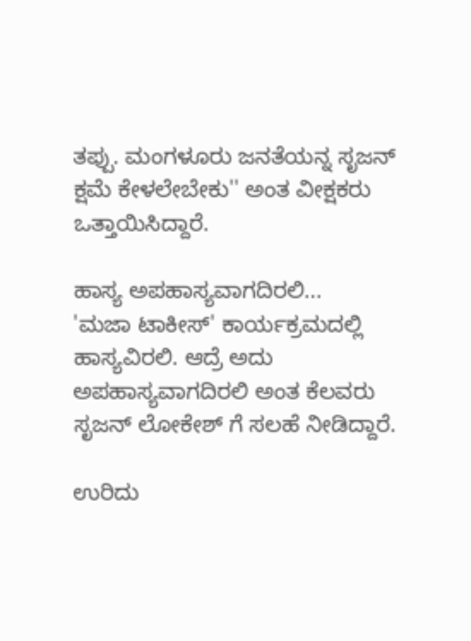ತಪ್ಪು. ಮಂಗಳೂರು ಜನತೆಯನ್ನ ಸೃಜನ್ ಕ್ಷಮೆ ಕೇಳಲೇಬೇಕು'' ಅಂತ ವೀಕ್ಷಕರು ಒತ್ತಾಯಿಸಿದ್ದಾರೆ.

ಹಾಸ್ಯ ಅಪಹಾಸ್ಯವಾಗದಿರಲಿ...
'ಮಜಾ ಟಾಕೀಸ್' ಕಾರ್ಯಕ್ರಮದಲ್ಲಿ ಹಾಸ್ಯವಿರಲಿ. ಆದ್ರೆ ಅದು ಅಪಹಾಸ್ಯವಾಗದಿರಲಿ ಅಂತ ಕೆಲವರು ಸೃಜನ್ ಲೋಕೇಶ್ ಗೆ ಸಲಹೆ ನೀಡಿದ್ದಾರೆ.

ಉರಿದು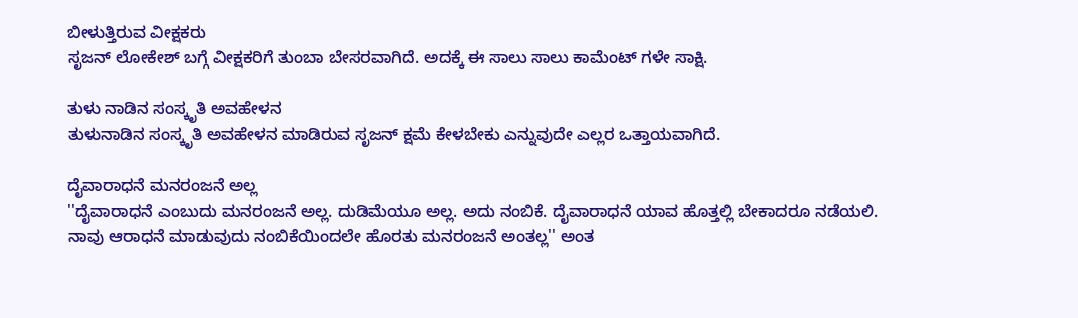ಬೀಳುತ್ತಿರುವ ವೀಕ್ಷಕರು
ಸೃಜನ್ ಲೋಕೇಶ್ ಬಗ್ಗೆ ವೀಕ್ಷಕರಿಗೆ ತುಂಬಾ ಬೇಸರವಾಗಿದೆ. ಅದಕ್ಕೆ ಈ ಸಾಲು ಸಾಲು ಕಾಮೆಂಟ್ ಗಳೇ ಸಾಕ್ಷಿ.

ತುಳು ನಾಡಿನ ಸಂಸ್ಕೃತಿ ಅವಹೇಳನ
ತುಳುನಾಡಿನ ಸಂಸ್ಕೃತಿ ಅವಹೇಳನ ಮಾಡಿರುವ ಸೃಜನ್ ಕ್ಷಮೆ ಕೇಳಬೇಕು ಎನ್ನುವುದೇ ಎಲ್ಲರ ಒತ್ತಾಯವಾಗಿದೆ.

ದೈವಾರಾಧನೆ ಮನರಂಜನೆ ಅಲ್ಲ
''ದೈವಾರಾಧನೆ ಎಂಬುದು ಮನರಂಜನೆ ಅಲ್ಲ. ದುಡಿಮೆಯೂ ಅಲ್ಲ. ಅದು ನಂಬಿಕೆ. ದೈವಾರಾಧನೆ ಯಾವ ಹೊತ್ತಲ್ಲಿ ಬೇಕಾದರೂ ನಡೆಯಲಿ. ನಾವು ಆರಾಧನೆ ಮಾಡುವುದು ನಂಬಿಕೆಯಿಂದಲೇ ಹೊರತು ಮನರಂಜನೆ ಅಂತಲ್ಲ'' ಅಂತ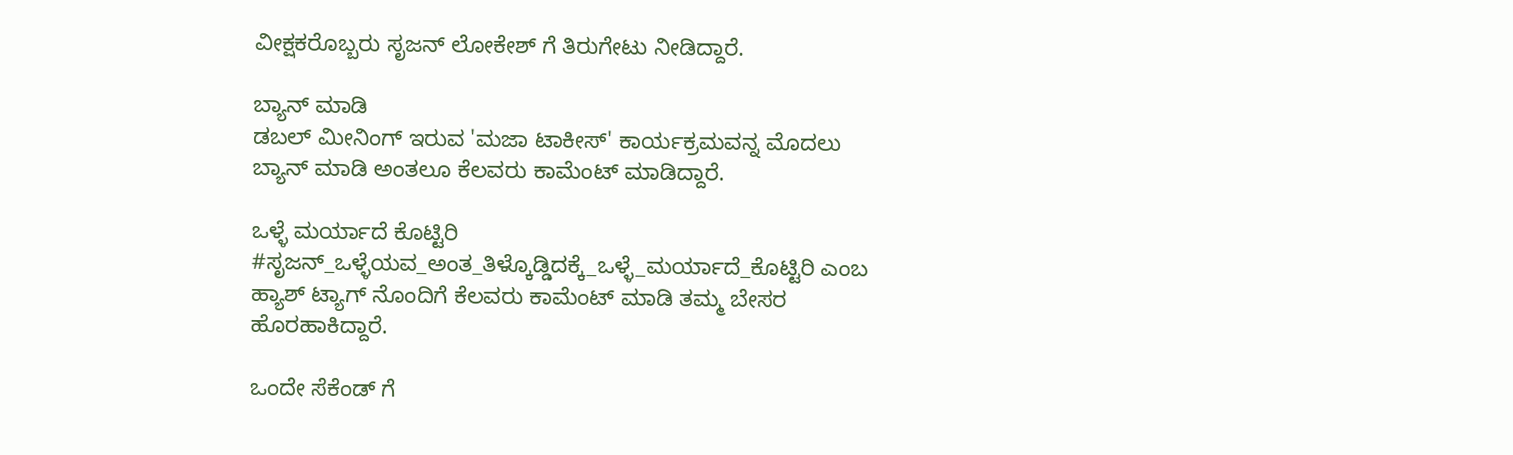ವೀಕ್ಷಕರೊಬ್ಬರು ಸೃಜನ್ ಲೋಕೇಶ್ ಗೆ ತಿರುಗೇಟು ನೀಡಿದ್ದಾರೆ.

ಬ್ಯಾನ್ ಮಾಡಿ
ಡಬಲ್ ಮೀನಿಂಗ್ ಇರುವ 'ಮಜಾ ಟಾಕೀಸ್' ಕಾರ್ಯಕ್ರಮವನ್ನ ಮೊದಲು ಬ್ಯಾನ್ ಮಾಡಿ ಅಂತಲೂ ಕೆಲವರು ಕಾಮೆಂಟ್ ಮಾಡಿದ್ದಾರೆ.

ಒಳ್ಳೆ ಮರ್ಯಾದೆ ಕೊಟ್ಟಿರಿ
#ಸೃಜನ್_ಒಳ್ಳೆಯವ_ಅಂತ_ತಿಳ್ಕೊಡ್ಡಿದಕ್ಕೆ_ಒಳ್ಳೆ_ಮರ್ಯಾದೆ_ಕೊಟ್ಟಿರಿ ಎಂಬ ಹ್ಯಾಶ್ ಟ್ಯಾಗ್ ನೊಂದಿಗೆ ಕೆಲವರು ಕಾಮೆಂಟ್ ಮಾಡಿ ತಮ್ಮ ಬೇಸರ ಹೊರಹಾಕಿದ್ದಾರೆ.

ಒಂದೇ ಸೆಕೆಂಡ್ ಗೆ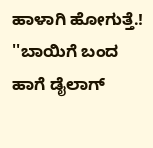ಹಾಳಾಗಿ ಹೋಗುತ್ತೆ.!
''ಬಾಯಿಗೆ ಬಂದ ಹಾಗೆ ಡೈಲಾಗ್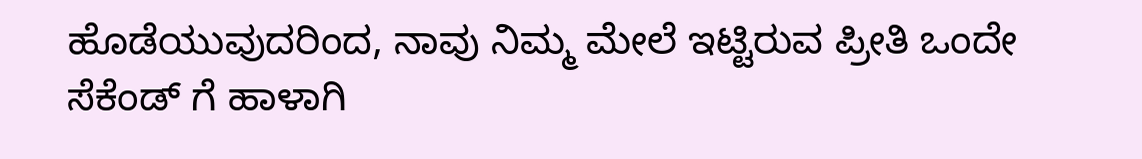ಹೊಡೆಯುವುದರಿಂದ, ನಾವು ನಿಮ್ಮ ಮೇಲೆ ಇಟ್ಟಿರುವ ಪ್ರೀತಿ ಒಂದೇ ಸೆಕೆಂಡ್ ಗೆ ಹಾಳಾಗಿ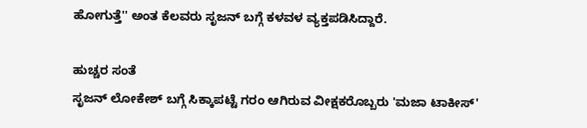ಹೋಗುತ್ತೆ'' ಅಂತ ಕೆಲವರು ಸೃಜನ್ ಬಗ್ಗೆ ಕಳವಳ ವ್ಯಕ್ತಪಡಿಸಿದ್ದಾರೆ.

ಹುಚ್ಚರ ಸಂತೆ
ಸೃಜನ್ ಲೋಕೇಶ್ ಬಗ್ಗೆ ಸಿಕ್ಕಾಪಟ್ಟೆ ಗರಂ ಆಗಿರುವ ವೀಕ್ಷಕರೊಬ್ಬರು 'ಮಜಾ ಟಾಕೀಸ್'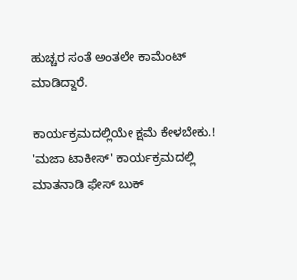ಹುಚ್ಚರ ಸಂತೆ ಅಂತಲೇ ಕಾಮೆಂಟ್ ಮಾಡಿದ್ದಾರೆ.

ಕಾರ್ಯಕ್ರಮದಲ್ಲಿಯೇ ಕ್ಷಮೆ ಕೇಳಬೇಕು.!
'ಮಜಾ ಟಾಕೀಸ್' ಕಾರ್ಯಕ್ರಮದಲ್ಲಿ ಮಾತನಾಡಿ ಫೇಸ್ ಬುಕ್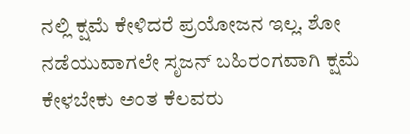ನಲ್ಲಿ ಕ್ಷಮೆ ಕೇಳಿದರೆ ಪ್ರಯೋಜನ ಇಲ್ಲ. ಶೋ ನಡೆಯುವಾಗಲೇ ಸೃಜನ್ ಬಹಿರಂಗವಾಗಿ ಕ್ಷಮೆ ಕೇಳಬೇಕು ಅಂತ ಕೆಲವರು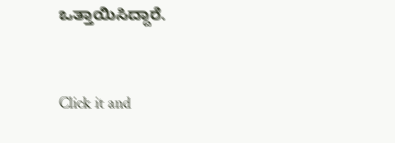ಒತ್ತಾಯಿಸಿದ್ದಾರೆ.


Click it and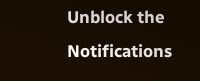Unblock the Notifications